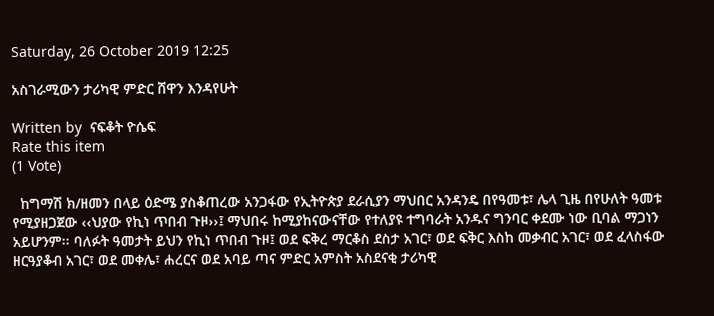Saturday, 26 October 2019 12:25

አስገራሚውን ታሪካዊ ምድር ሸዋን እንዳየሁት

Written by  ናፍቆት ዮሴፍ
Rate this item
(1 Vote)

  ከግማሽ ክ/ዘመን በላይ ዕድሜ ያስቆጠረው አንጋፋው የኢትዮጵያ ደራሲያን ማህበር አንዳንዴ በየዓመቱ፣ ሌላ ጊዜ በየሁለት ዓመቱ የሚያዘጋጀው ‹‹ህያው የኪነ ጥበብ ጉዞ››፤ ማህበሩ ከሚያከናውናቸው የተለያዩ ተግባራት አንዱና ግንባር ቀደሙ ነው ቢባል ማጋነን አይሆንም፡፡ ባለፉት ዓመታት ይህን የኪነ ጥበብ ጉዞ፤ ወደ ፍቅረ ማርቆስ ደስታ አገር፣ ወደ ፍቅር እስከ መቃብር አገር፣ ወደ ፈላስፋው ዘርዓያቆብ አገር፣ ወደ መቀሌ፣ ሐረርና ወደ አባይ ጣና ምድር አምስት አስደናቂ ታሪካዊ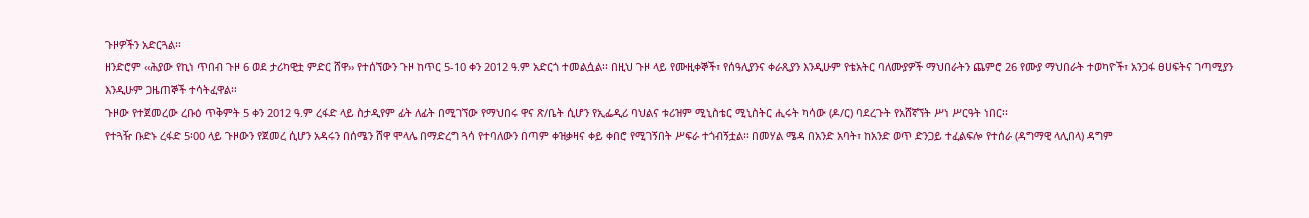ጉዞዎችን አድርጓል፡፡
ዘንድሮም ‹‹ሕያው የኪነ ጥበብ ጉዞ 6 ወደ ታሪካዊቷ ምድር ሸዋ›› የተሰኘውን ጉዞ ከጥር 5-10 ቀን 2012 ዓ.ም አድርጎ ተመልሷል፡፡ በዚህ ጉዞ ላይ የሙዚቀኞች፣ የሰዓሊያንና ቀራጺያን እንዲሁም የቴአትር ባለሙያዎች ማህበራትን ጨምሮ 26 የሙያ ማህበራት ተወካዮች፣ አንጋፋ ፀሀፍትና ገጣሚያን እንዲሁም ጋዜጠኞች ተሳትፈዋል፡፡
ጉዞው የተጀመረው ረቡዕ ጥቅምት 5 ቀን 2012 ዓ.ም ረፋድ ላይ ስታዲየም ፊት ለፊት በሚገኘው የማህበሩ ዋና ጽ/ቤት ሲሆን የኢፌዲሪ ባህልና ቱሪዝም ሚኒስቴር ሚኒስትር ሒሩት ካሳው (ዶ/ር) ባደረጉት የአሸኛኘት ሥነ ሥርዓት ነበር፡፡
የተጓዥ ቡድኑ ረፋድ 5፡00 ላይ ጉዞውን የጀመረ ሲሆን አዳሩን በሰሜን ሸዋ ሞላሌ በማድረግ ጓሳ የተባለውን በጣም ቀዝቃዛና ቀይ ቀበሮ የሚገኝበት ሥፍራ ተጎብኝቷል፡፡ በመሃል ሜዳ በአንድ አባት፣ ከአንድ ወጥ ድንጋይ ተፈልፍሎ የተሰራ (ዳግማዊ ላሊበላ) ዳግም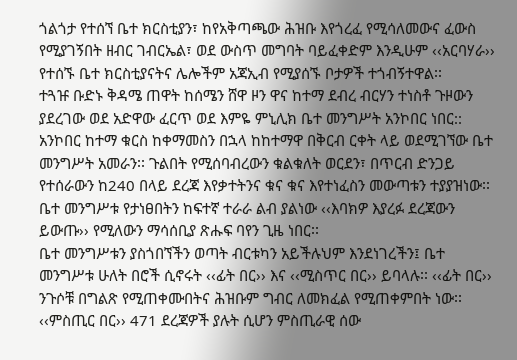ጎልጎታ የተሰኘ ቤተ ክርስቲያን፣ ከየአቅጣጫው ሕዝቡ እየጎረፈ የሚሳለመውና ፈውስ የሚያገኝበት ዘብር ገብርኤል፣ ወደ ውስጥ መግባት ባይፈቀድም እንዲሁም ‹‹አርባሃራ›› የተሰኙ ቤተ ክርስቲያናትና ሌሎችም አጃኢብ የሚያሰኙ ቦታዎች ተጎብኝተዋል፡፡
ተጓዡ ቡድኑ ቅዳሜ ጠዋት ከሰሜን ሸዋ ዞን ዋና ከተማ ደብረ ብርሃን ተነስቶ ጉዞውን ያደረገው ወደ አድዋው ፈርጥ ወደ እምዬ ምኒሊክ ቤተ መንግሥት አንኮበር ነበር:: አንኮበር ከተማ ቁርስ ከቀማመስን በኋላ ከከተማዋ በቅርብ ርቀት ላይ ወደሚገኘው ቤተ መንግሥት አመራን፡፡ ጉልበት የሚሰባብረውን ቁልቁለት ወርደን፣ በጥርብ ድንጋይ የተሰራውን ከ240 በላይ ደረጃ እየቃተትንና ቁና ቁና እየተነፈስን መውጣቱን ተያያዝነው፡፡ ቤተ መንግሥቱ የታነፀበትን ከፍተኛ ተራራ ልብ ያልነው ‹‹እባክዎ እያረፉ ደረጃውን ይውጡ›› የሚለውን ማሳሰቢያ ጽሑፍ ባየን ጊዜ ነበር፡፡
ቤተ መንግሥቱን ያስጎበኘችን ወጣት ብርቱካን አይችሉህም እንደነገረችን፤ ቤተ መንግሥቱ ሁለት በሮች ሲኖሩት ‹‹ፊት በር›› እና ‹‹ሚስጥር በር›› ይባላሉ፡፡ ‹‹ፊት በር›› ንጉሶቹ በግልጽ የሚጠቀሙበትና ሕዝቡም ግብር ለመክፈል የሚጠቀምበት ነው፡፡ ‹‹ምስጢር በር›› 471 ደረጃዎች ያሉት ሲሆን ምስጢራዊ ሰው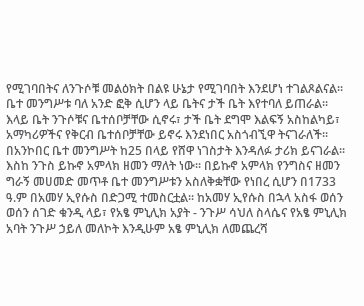የሚገባበትና ለንጉሶቹ መልዕክት በልዩ ሁኔታ የሚገባበት እንደሆነ ተገልጾልናል፡፡ ቤተ መንግሥቱ ባለ አንድ ፎቅ ሲሆን ላይ ቤትና ታች ቤት እየተባለ ይጠራል፡፡ እላይ ቤት ንጉሶቹና ቤተሰቦቻቸው ሲኖሩ፣ ታች ቤት ደግሞ እልፍኝ አስከልካይ፣ አማካሪዎችና የቅርብ ቤተሰቦቻቸው ይኖሩ እንደነበር አስጎብኚዋ ትናገራለች፡፡
በአንኮበር ቤተ መንግሥት ከ25 በላይ የሸዋ ነገስታት እንዳለፉ ታሪክ ይናገራል፡፡ እስከ ንጉስ ይኩኖ አምላክ ዘመን ማለት ነው፡፡ በይኩኖ አምላክ የንግስና ዘመን ግራኝ መሀመድ መጥቶ ቤተ መንግሥቱን አስለቅቋቸው የነበረ ሲሆን በ1733 ዓ.ም በአመሃ ኢየሱስ በድጋሚ ተመስርቷል፡፡ ከአመሃ ኢየሱስ በኋላ አስፋ ወሰን ወሰን ሰገድ ቁንዲ ላይ፣ የአፄ ምኒሊክ አያት - ንጉሥ ሳህለ ስላሴና የአፄ ምኒሊክ አባት ንጉሥ ኃይለ መለኮት እንዲሁም አፄ ምኒሊክ ለመጨረሻ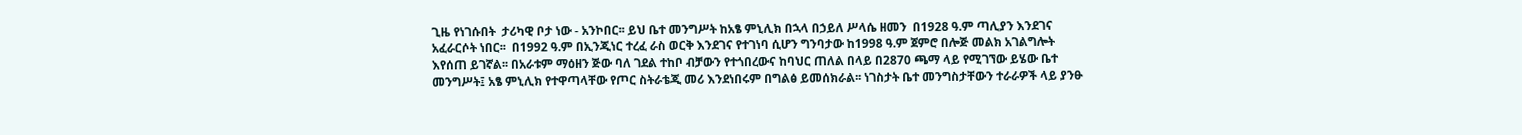ጊዜ የነገሱበት  ታሪካዊ ቦታ ነው - አንኮበር፡፡ ይህ ቤተ መንግሥት ከአፄ ምኒሊክ በኋላ በኃይለ ሥላሴ ዘመን  በ1928 ዓ.ም ጣሊያን እንደገና አፈራርሶት ነበር፡፡  በ1992 ዓ.ም በኢንጂነር ተረፈ ራስ ወርቅ እንደገና የተገነባ ሲሆን ግንባታው ከ1998 ዓ.ም ጀምሮ በሎጅ መልክ አገልግሎት እየሰጠ ይገኛል፡፡ በአራቱም ማዕዘን ጅው ባለ ገደል ተከቦ ብቻውን የተጎበረውና ከባህር ጠለል በላይ በ2870 ጫማ ላይ የሚገኘው ይሄው ቤተ መንግሥት፤ አፄ ምኒሊክ የተዋጣላቸው የጦር ስትራቴጂ መሪ እንደነበሩም በግልፅ ይመሰክራል፡፡ ነገስታት ቤተ መንግስታቸውን ተራራዎች ላይ ያንፁ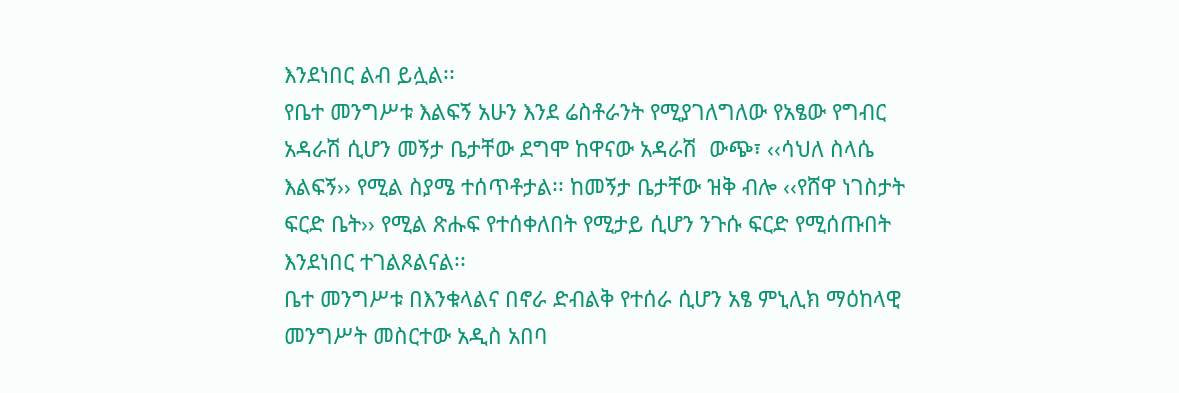እንደነበር ልብ ይሏል፡፡
የቤተ መንግሥቱ እልፍኝ አሁን እንደ ሬስቶራንት የሚያገለግለው የአፄው የግብር አዳራሽ ሲሆን መኝታ ቤታቸው ደግሞ ከዋናው አዳራሽ  ውጭ፣ ‹‹ሳህለ ስላሴ እልፍኝ›› የሚል ስያሜ ተሰጥቶታል፡፡ ከመኝታ ቤታቸው ዝቅ ብሎ ‹‹የሸዋ ነገስታት ፍርድ ቤት›› የሚል ጽሑፍ የተሰቀለበት የሚታይ ሲሆን ንጉሱ ፍርድ የሚሰጡበት እንደነበር ተገልጾልናል፡፡
ቤተ መንግሥቱ በእንቁላልና በኖራ ድብልቅ የተሰራ ሲሆን አፄ ምኒሊክ ማዕከላዊ መንግሥት መስርተው አዲስ አበባ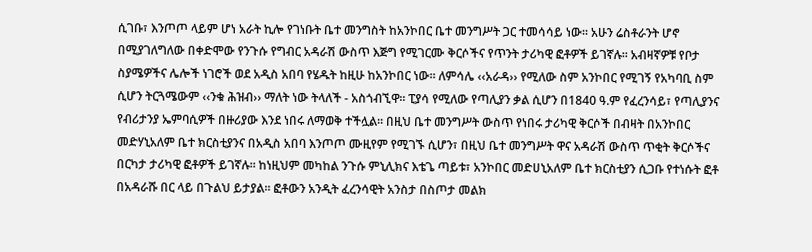ሲገቡ፣ እንጦጦ ላይም ሆነ አራት ኪሎ የገነቡት ቤተ መንግስት ከአንኮበር ቤተ መንግሥት ጋር ተመሳሳይ ነው፡፡ አሁን ሬስቶራንት ሆኖ በሚያገለግለው በቀድሞው የንጉሱ የግብር አዳራሽ ውስጥ እጅግ የሚገርሙ ቅርሶችና የጥንት ታሪካዊ ፎቶዎች ይገኛሉ፡፡ አብዛኛዎቹ የቦታ ስያሜዎችና ሌሎች ነገሮች ወደ አዲስ አበባ የሄዱት ከዚሁ ከአንኮበር ነው፡፡ ለምሳሌ ‹‹አራዳ›› የሚለው ስም አንኮበር የሚገኝ የአካባቢ ስም ሲሆን ትርጓሜውም ‹‹ንቁ ሕዝብ›› ማለት ነው ትላለች - አስጎብኚዋ፡፡ ፒያሳ የሚለው የጣሊያን ቃል ሲሆን በ1840 ዓ.ም የፈረንሳይ፣ የጣሊያንና የብሪታንያ ኤምባሲዎች በዙሪያው እንደ ነበሩ ለማወቅ ተችሏል፡፡ በዚህ ቤተ መንግሥት ውስጥ የነበሩ ታሪካዊ ቅርሶች በብዛት በአንኮበር መድሃኒአለም ቤተ ክርስቲያንና በአዲስ አበባ እንጦጦ ሙዚየም የሚገኙ ሲሆን፣ በዚህ ቤተ መንግሥት ዋና አዳራሽ ውስጥ ጥቂት ቅርሶችና በርካታ ታሪካዊ ፎቶዎች ይገኛሉ፡፡ ከነዚህም መካከል ንጉሱ ምኒሊክና እቴጌ ጣይቱ፣ አንኮበር መድሀኒአለም ቤተ ክርስቲያን ሲጋቡ የተነሱት ፎቶ በአዳራሹ በር ላይ በጉልህ ይታያል፡፡ ፎቶውን አንዲት ፈረንሳዊት አንስታ በስጦታ መልክ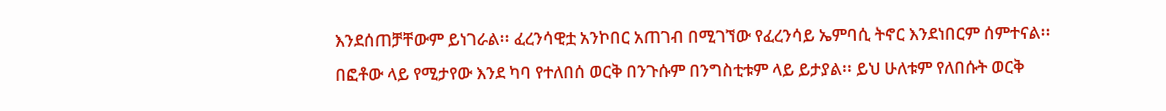እንደሰጠቻቸውም ይነገራል፡፡ ፈረንሳዊቷ አንኮበር አጠገብ በሚገኘው የፈረንሳይ ኤምባሲ ትኖር እንደነበርም ሰምተናል፡፡ በፎቶው ላይ የሚታየው እንደ ካባ የተለበሰ ወርቅ በንጉሱም በንግስቲቱም ላይ ይታያል፡፡ ይህ ሁለቱም የለበሱት ወርቅ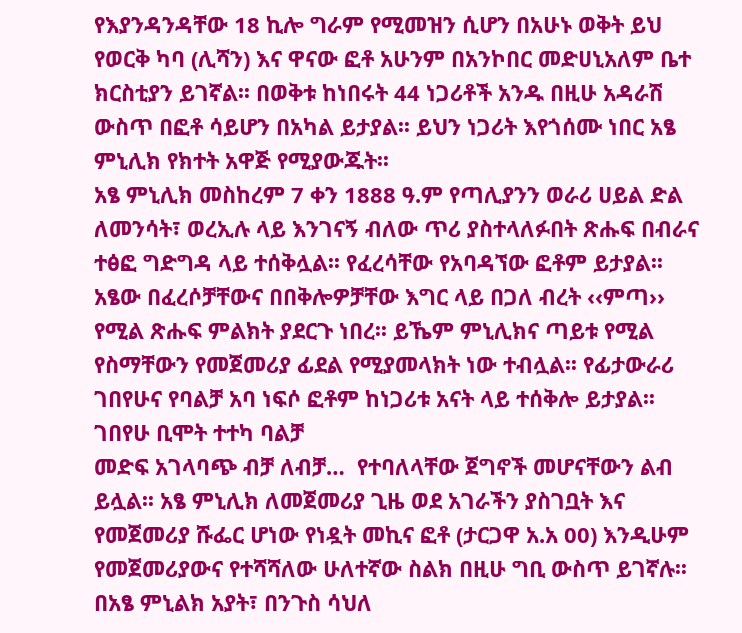የእያንዳንዳቸው 18 ኪሎ ግራም የሚመዝን ሲሆን በአሁኑ ወቅት ይህ የወርቅ ካባ (ሊሻን) እና ዋናው ፎቶ አሁንም በአንኮበር መድሀኒአለም ቤተ ክርስቲያን ይገኛል፡፡ በወቅቱ ከነበሩት 44 ነጋሪቶች አንዱ በዚሁ አዳራሽ ውስጥ በፎቶ ሳይሆን በአካል ይታያል፡፡ ይህን ነጋሪት እየጎሰሙ ነበር አፄ ምኒሊክ የክተት አዋጅ የሚያውጁት፡፡
አፄ ምኒሊክ መስከረም 7 ቀን 1888 ዓ.ም የጣሊያንን ወራሪ ሀይል ድል ለመንሳት፣ ወረኢሉ ላይ እንገናኝ ብለው ጥሪ ያስተላለፉበት ጽሑፍ በብራና ተፅፎ ግድግዳ ላይ ተሰቅሏል፡፡ የፈረሳቸው የአባዳኘው ፎቶም ይታያል፡፡ አፄው በፈረሶቻቸውና በበቅሎዎቻቸው እግር ላይ በጋለ ብረት ‹‹ምጣ›› የሚል ጽሑፍ ምልክት ያደርጉ ነበረ፡፡ ይኼም ምኒሊክና ጣይቱ የሚል የስማቸውን የመጀመሪያ ፊደል የሚያመላክት ነው ተብሏል፡፡ የፊታውራሪ ገበየሁና የባልቻ አባ ነፍሶ ፎቶም ከነጋሪቱ አናት ላይ ተሰቅሎ ይታያል፡፡
ገበየሁ ቢሞት ተተካ ባልቻ
መድፍ አገላባጭ ብቻ ለብቻ…  የተባለላቸው ጀግኖች መሆናቸውን ልብ ይሏል፡፡ አፄ ምኒሊክ ለመጀመሪያ ጊዜ ወደ አገራችን ያስገቧት እና የመጀመሪያ ሹፌር ሆነው የነዷት መኪና ፎቶ (ታርጋዋ አ.አ 00) እንዲሁም የመጀመሪያውና የተሻሻለው ሁለተኛው ስልክ በዚሁ ግቢ ውስጥ ይገኛሉ፡፡ በአፄ ምኒልክ አያት፣ በንጉስ ሳህለ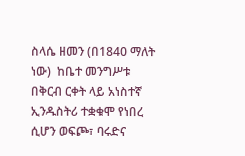ስላሴ ዘመን (በ1840 ማለት ነው)  ከቤተ መንግሥቱ በቅርብ ርቀት ላይ አነስተኛ ኢንዱስትሪ ተቋቁሞ የነበረ ሲሆን ወፍጮ፣ ባሩድና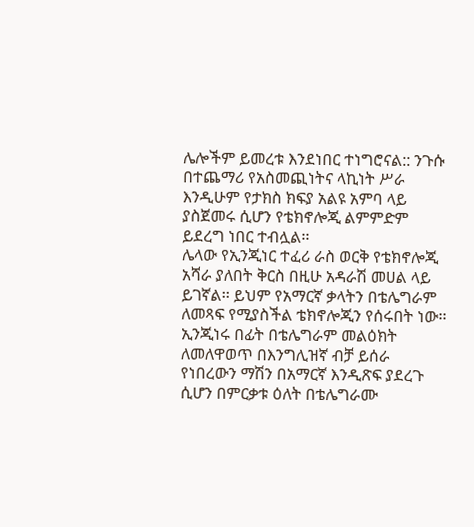ሌሎችም ይመረቱ እንደነበር ተነግሮናል:: ንጉሱ በተጨማሪ የአስመጪነትና ላኪነት ሥራ እንዲሁም የታክስ ክፍያ አልዩ አምባ ላይ ያስጀመሩ ሲሆን የቴክኖሎጂ ልምምድም ይደረግ ነበር ተብሏል፡፡
ሌላው የኢንጂነር ተፈሪ ራስ ወርቅ የቴክኖሎጂ አሻራ ያለበት ቅርስ በዚሁ አዳራሽ መሀል ላይ ይገኛል፡፡ ይህም የአማርኛ ቃላትን በቴሌግራም ለመጻፍ የሚያስችል ቴክኖሎጂን የሰሩበት ነው፡፡ ኢንጂነሩ በፊት በቴሌግራም መልዕክት ለመለዋወጥ በእንግሊዝኛ ብቻ ይሰራ የነበረውን ማሽን በአማርኛ እንዲጽፍ ያደረጉ ሲሆን በምርቃቱ ዕለት በቴሌግራሙ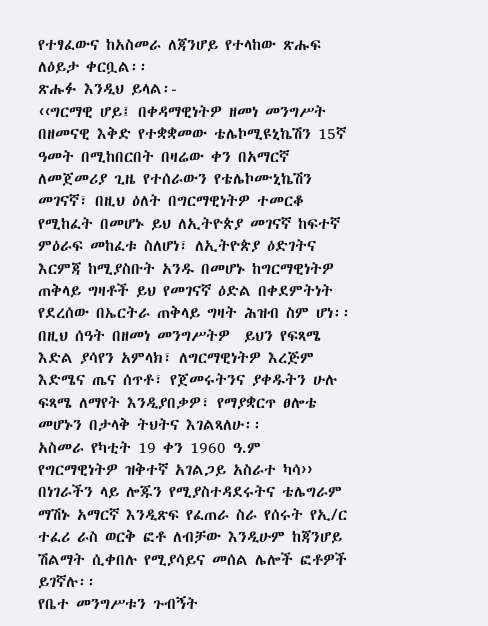የተፃፈውና ከአስመራ ለጃንሆይ የተላከው ጽሑፍ ለዕይታ ቀርቧል፡፡
ጽሑፉ እንዲህ ይላል፡-
‹‹ግርማዊ ሆይ፤ በቀዳማዊነትዎ ዘመነ መንግሥት በዘመናዊ እቅድ የተቋቋመው ቴሌኮሚዩኒኬሽን 15ኛ ዓመት በሚከበርበት በዛሬው ቀን በአማርኛ ለመጀመሪያ ጊዜ የተሰራውን የቴሌኮሙኒኬሽን መገናኛ፣ በዚህ ዕለት በግርማዊነትዎ ተመርቆ የሚከፈት በመሆኑ ይህ ለኢትዮጵያ መገናኛ ከፍተኛ ምዕራፍ መከፈቱ ስለሆነ፣ ለኢትዮጵያ ዕድገትና እርምጃ ከሚያስቡት አንዱ በመሆኑ ከግርማዊነትዎ ጠቅላይ ግዛቶች ይህ የመገናኛ ዕድል በቀደምትነት የደረሰው በኤርትራ ጠቅላይ ግዛት ሕዝብ ስም ሆነ፡፡ በዚህ ሰዓት በዘመነ መንግሥትዎ  ይህን የፍጻሜ እድል ያሳየን አምላክ፣ ለግርማዊነትዎ እረጅም እድሜና ጤና ሰጥቶ፣ የጀመሩትንና ያቀዱትን ሁሉ ፍጻሜ ለማየት እንዲያበቃዎ፣ የማያቋርጥ ፀሎቴ መሆኑን በታላቅ ትህትና እገልጻለሁ፡፡
አስመራ የካቲት 19 ቀን 1960 ዓ.ም
የግርማዊነትዎ ዝቅተኛ አገልጋይ አስራተ ካሳ››
በነገራችን ላይ ሎጁን የሚያስተዳደሩትና ቴሌግራም ማሽኑ አማርኛ እንዲጽፍ የፈጠራ ስራ የሰሩት የኢ/ር ተፈሪ ራስ ወርቅ ፎቶ ለብቻው እንዲሁም ከጃንሆይ ሽልማት ሲቀበሉ የሚያሳይና መሰል ሌሎች ፎቶዎች ይገኛሉ፡፡
የቤተ መንግሥቱን ጉብኝት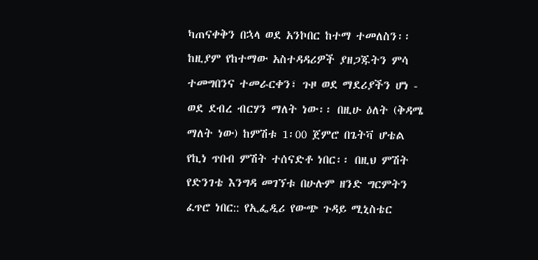ካጠናቀቅን በኋላ ወደ አንኮበር ከተማ ተመለስን፡፡ ከዚያም የከተማው አስተዳዳሪዎች ያዘጋጁትን ምሳ ተመግበንና ተመራርቀን፣ ጉዞ ወደ ማደሪያችን ሆነ - ወደ ደብረ ብርሃን ማለት ነው፡፡ በዚሁ ዕለት (ቅዳሜ ማለት ነው) ከምሽቱ 1፡00 ጀምሮ በጌትቫ ሆቴል የኪነ ጥበብ ምሽት ተሰናድቶ ነበር፡፡ በዚህ ምሽት የድንገቴ እንግዳ መገኘቱ በሁሉም ዘንድ ግርምትን ፈጥሮ ነበር:: የኢፌዲሪ የውጭ ጉዳይ ሚኒስቴር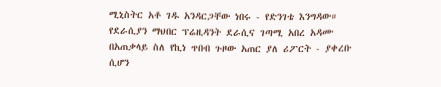ሚኒስትር አቶ ገዱ አንዳርጋቸው ነበሩ - የድንገቴ እንግዳው። የደራሲያን ማህበር ፕሬዚዳንት ደራሲና ገጣሚ አበረ አዳሙ በአጠቃላይ ስለ የኪነ ጥበብ ጉዞው አጠር ያለ ሪፖርት - ያቀረቡ ሲሆን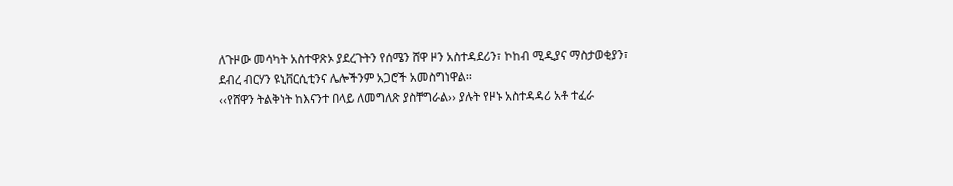ለጉዞው መሳካት አስተዋጽኦ ያደረጉትን የሰሜን ሸዋ ዞን አስተዳደሪን፣ ኮከብ ሚዲያና ማስታወቂያን፣ ደብረ ብርሃን ዩኒቨርሲቲንና ሌሎችንም አጋሮች አመስግነዋል፡፡
‹‹የሸዋን ትልቅነት ከእናንተ በላይ ለመግለጽ ያስቸግራል›› ያሉት የዞኑ አስተዳዳሪ አቶ ተፈራ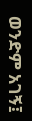ወንድም አገኝ፤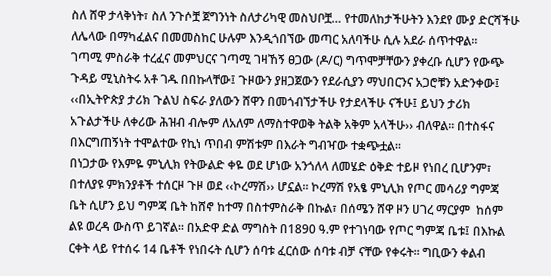ስለ ሸዋ ታላቅነት፣ ስለ ንጉሶቿ ጀግንነት ስለታሪካዊ መስህቦቿ… የተመለከታችሁትን እንደየ ሙያ ድርሻችሁ ለሌላው በማካፈልና በመመስከር ሁሉም እንዲጎበኘው መጣር አለባችሁ ሲሉ አደራ ሰጥተዋል።
ገጣሚ ምስራቅ ተረፈና መምህርና ገጣሚ ገዛኸኝ ፀጋው (ዶ/ር) ግጥሞቻቸውን ያቀረቡ ሲሆን የውጭ ጉዳይ ሚኒስትሩ አቶ ገዱ በበኩላቸው፤ ጉዞውን ያዘጋጀውን የደራሲያን ማህበርንና አጋሮቹን አድንቀው፤ ‹‹በኢትዮጵያ ታሪክ ጉልህ ስፍራ ያለውን ሸዋን በመጎብኘታችሁ የታደላችሁ ናችሁ፤ ይህን ታሪክ አጉልታችሁ ለቀሪው ሕዝብ ብሎም ለአለም ለማስተዋወቅ ትልቅ አቅም አላችሁ›› ብለዋል፡፡ በተስፋና በእርግጠኝነት ተሞልተው የኪነ ጥበብ ምሽቱም በእራት ግብዣው ተቋጭቷል፡፡
በነጋታው የእምዬ ምኒሊክ የትውልድ ቀዬ ወደ ሆነው አንጎለላ ለመሄድ ዕቅድ ተይዞ የነበረ ቢሆንም፣ በተለያዩ ምክንያቶች ተሰርዞ ጉዞ ወደ ‹‹ኮረማሽ›› ሆኗል፡፡ ኮረማሽ የአፄ ምኒሊክ የጦር መሳሪያ ግምጃ ቤት ሲሆን ይህ ግምጃ ቤት ከሸኖ ከተማ በስተምስራቅ በኩል፣ በሰሜን ሸዋ ዞን ሀገረ ማርያም  ከሰም ልዩ ወረዳ ውስጥ ይገኛል። በአድዋ ድል ማግስት በ1890 ዓ.ም የተገነባው የጦር ግምጃ ቤቱ፤ በእኩል ርቀት ላይ የተሰሩ 14 ቤቶች የነበሩት ሲሆን ሰባቱ ፈርሰው ሰባቱ ብቻ ናቸው የቀሩት፡፡ ግቢውን ቀልብ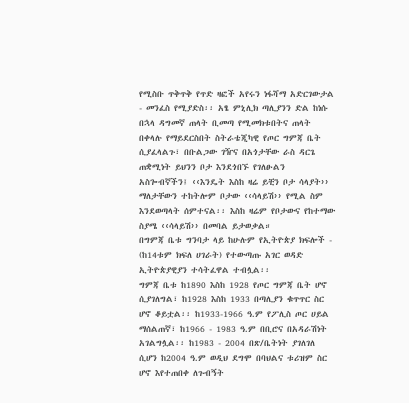የሚስቡ ጥቅጥቅ የጥድ ዛፎች አየሩን ነፋሻማ አድርገውታል - መንፈስ የሚያድስ፡፡ አፄ ምኒሊክ ጣሊያንን ድል ከነሱ በኋላ ዳግመኛ ጠላት ቢመጣ የሚመክቱበትና ጠላት በቀላሉ የማይደርስበት ስትራቴጂካዊ የጦር ግምጃ ቤት ሲያፈላልጉ፣ በቡልጋው ገዥና በአጎታቸው ራስ ዳርጌ ጠቋሚነት ይህንን ቦታ እንደጎበኙ የገለፁልን አስጐብኛችን፤ ‹‹እንዴት እስከ ዛሬ ይቺን ቦታ ሳላያት›› ማለታቸውን ተከትሎም ቦታው ‹‹ሳላይሽ›› የሚል ስም እንደወጣላት ሰምተናል፡፡ እስከ ዛሬም የቦታውና የከተማው ስያሜ ‹‹ሳላይሽ›› በመባል ይታወቃል።
በግምጃ ቤቱ ግንባታ ላይ ከሁሉም የኢትዮጵያ ክፍሎች - (ከ14ቱም ክፍለ ሀገራት) የተውጣጡ አገር ወዳድ ኢትዮጵያዊያን ተሳትፈዋል ተብሏል፡፡
ግምጃ ቤቱ ከ1890 እስከ 1928 የጦር ግምጃ ቤት ሆኖ ሲያገለግል፣ ከ1928 እስከ 1933 በጣሊያን ቁጥጥር ስር ሆኖ ቆይቷል፡፡ ከ1933-1966 ዓ.ም የፖሊስ ጦር ሀይል ማሰልጠኛ፣ ከ1966 - 1983 ዓ.ም በቢሮና በአዳራሽነት አገልግሏል፡፡ ከ1983 - 2004 በጽ/ቤትነት ያገለገለ ሲሆን ከ2004 ዓ.ም ወዲህ ደግሞ በባህልና ቱሪዝም ስር ሆኖ እየተጠበቀ ለጉብኝት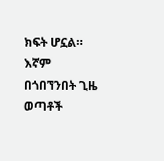ክፍት ሆኗል። እኛም በጎበኘንበት ጊዜ ወጣቶች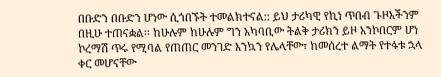በቡድን በቡድን ሆነው ሲጎበኙት ተመልክተናል:: ይህ ታሪካዊ የኪነ ጥበብ ጉዞአችንም በዚሁ ተጠናቋል፡፡ ከሁሉም ከሁሉም ግን አካባቢው ትልቅ ታሪክን ይዞ አንኮበርም ሆነ ኮረማሽ ጥሩ የሚባል የጠጠር መንገድ እንኳን የሌላቸው፣ ከመሰረተ ልማት የተፋቱ ኋላ ቀር መሆናቸው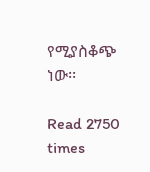የሚያስቆጭ ነው፡፡

Read 2750 times